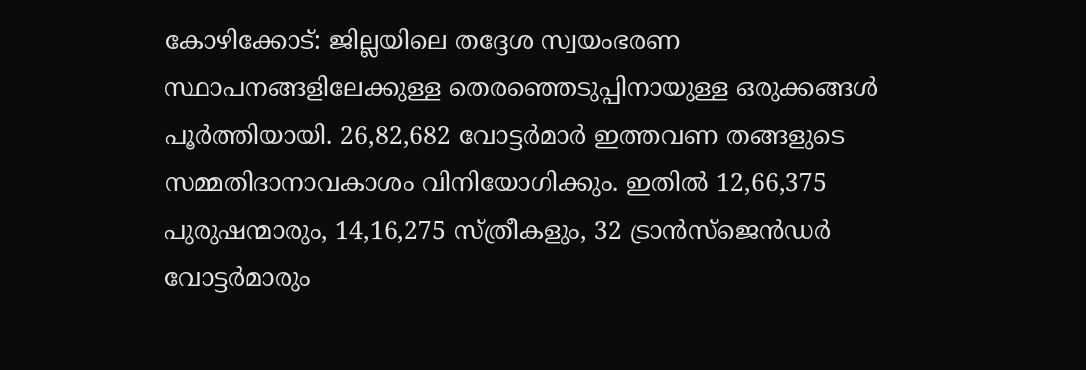കോഴിക്കോട്: ജില്ലയിലെ തദ്ദേശ സ്വയംഭരണ സ്ഥാപനങ്ങളിലേക്കുള്ള തെരഞ്ഞെടുപ്പിനായുള്ള ഒരുക്കങ്ങൾ പൂർത്തിയായി. 26,82,682 വോട്ടർമാർ ഇത്തവണ തങ്ങളുടെ സമ്മതിദാനാവകാശം വിനിയോഗിക്കും. ഇതിൽ 12,66,375 പുരുഷന്മാരും, 14,16,275 സ്ത്രീകളും, 32 ട്രാൻസ്ജെൻഡർ വോട്ടർമാരും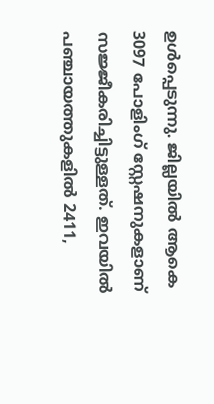ഉൾപ്പെടുന്നു. ജില്ലയിൽ ആകെ 3097 പോളിംഗ് സ്റ്റേഷനുകളാണ് സജ്ജീകരിച്ചിട്ടുള്ളത്. ഇവയിൽ പഞ്ചായത്തുകളിൽ 2411,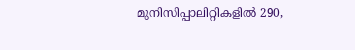മുനിസിപ്പാലിറ്റികളിൽ 290,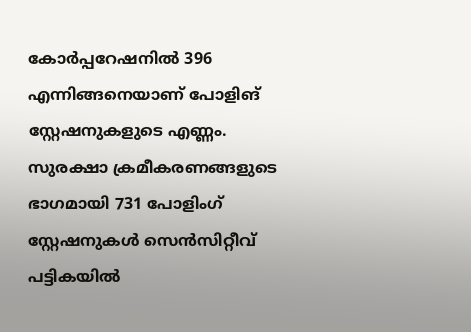കോർപ്പറേഷനിൽ 396 എന്നിങ്ങനെയാണ് പോളിങ് സ്റ്റേഷനുകളുടെ എണ്ണം.
സുരക്ഷാ ക്രമീകരണങ്ങളുടെ ഭാഗമായി 731 പോളിംഗ് സ്റ്റേഷനുകൾ സെൻസിറ്റീവ് പട്ടികയിൽ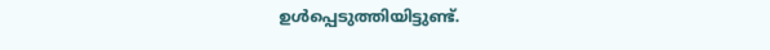ഉൾപ്പെടുത്തിയിട്ടുണ്ട്.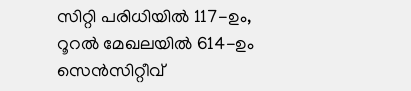സിറ്റി പരിധിയിൽ 117-ഉം, റൂറൽ മേഖലയിൽ 614-ഉം സെൻസിറ്റീവ്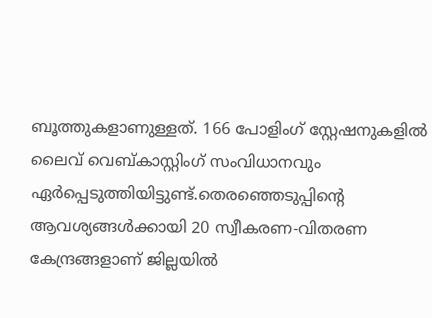ബൂത്തുകളാണുള്ളത്. 166 പോളിംഗ് സ്റ്റേഷനുകളിൽ ലൈവ് വെബ്കാസ്റ്റിംഗ് സംവിധാനവും ഏർപ്പെടുത്തിയിട്ടുണ്ട്.തെരഞ്ഞെടുപ്പിന്റെ ആവശ്യങ്ങൾക്കായി 20 സ്വീകരണ-വിതരണ കേന്ദ്രങ്ങളാണ് ജില്ലയിൽ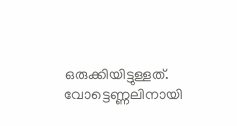ഒരുക്കിയിട്ടുള്ളത്. വോട്ടെണ്ണലിനായി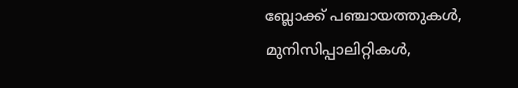ബ്ലോക്ക് പഞ്ചായത്തുകൾ, മുനിസിപ്പാലിറ്റികൾ,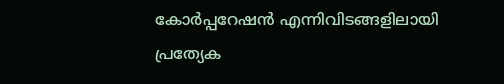കോർപ്പറേഷൻ എന്നിവിടങ്ങളിലായി പ്രത്യേക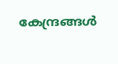കേന്ദ്രങ്ങൾ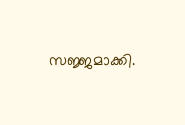സജ്ജമാക്കി.